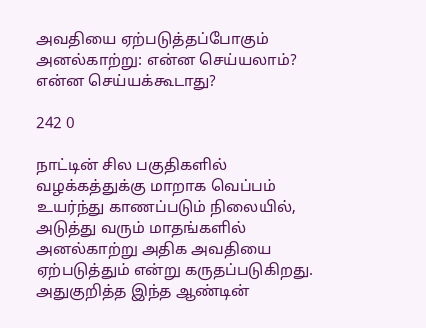அவதியை ஏற்படுத்தப்போகும் அனல்காற்று: என்ன செய்யலாம்? என்ன செய்யக்கூடாது?

242 0

நாட்டின் சில பகுதிகளில் வழக்கத்துக்கு மாறாக வெப்பம் உயர்ந்து காணப்படும் நிலையில், அடுத்து வரும் மாதங்களில் அனல்காற்று அதிக அவதியை ஏற்படுத்தும் என்று கருதப்படுகிறது. அதுகுறித்த இந்த ஆண்டின்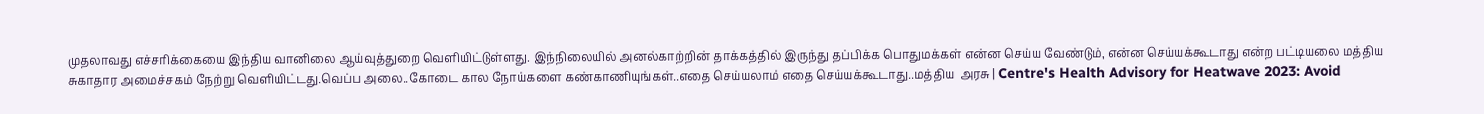முதலாவது எச்சரிக்கையை இந்திய வானிலை ஆய்வுத்துறை வெளியிட்டுள்ளது. இந்நிலையில் அனல்காற்றின் தாக்கத்தில் இருந்து தப்பிக்க பொதுமக்கள் என்ன செய்ய வேண்டும், என்ன செய்யக்கூடாது என்ற பட்டியலை மத்திய சுகாதார அமைச்சகம் நேற்று வெளியிட்டது.வெப்ப அலை..கோடை கால நோய்களை கண்காணியுங்கள்..எதை செய்யலாம் எதை செய்யக்கூடாது..மத்திய  அரசு | Centre's Health Advisory for Heatwave 2023: Avoid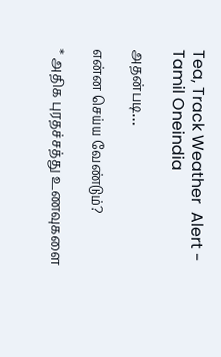Tea, Track Weather  Alert - Tamil Oneindia

அதன்படி…

என்ன செய்ய வேண்டும்?

* அதிக புரதச்சத்து உணவுகளை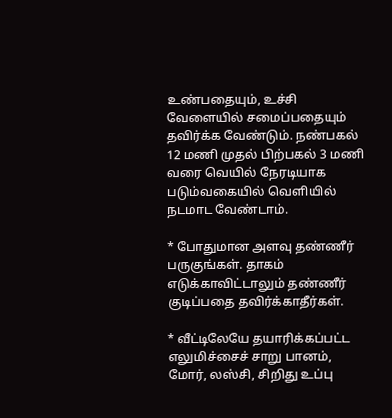உண்பதையும், உச்சி வேளையில் சமைப்பதையும் தவிர்க்க வேண்டும். நண்பகல் 12 மணி முதல் பிற்பகல் 3 மணி வரை வெயில் நேரடியாக படும்வகையில் வெளியில் நடமாட வேண்டாம்.

* போதுமான அளவு தண்ணீர் பருகுங்கள். தாகம் எடுக்காவிட்டாலும் தண்ணீர் குடிப்பதை தவிர்க்காதீர்கள்.

* வீட்டிலேயே தயாரிக்கப்பட்ட எலுமிச்சைச் சாறு பானம், மோர், லஸ்சி, சிறிது உப்பு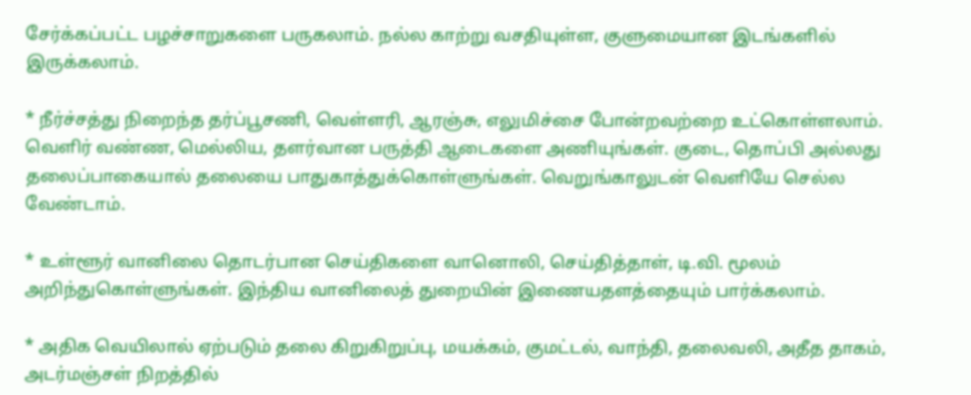சேர்க்கப்பட்ட பழச்சாறுகளை பருகலாம். நல்ல காற்று வசதியுள்ள, குளுமையான இடங்களில் இருக்கலாம்.

* நீர்ச்சத்து நிறைந்த தர்ப்பூசணி, வெள்ளரி, ஆரஞ்சு, எலுமிச்சை போன்றவற்றை உட்கொள்ளலாம். வெளிர் வண்ண, மெல்லிய, தளர்வான பருத்தி ஆடைகளை அணியுங்கள். குடை, தொப்பி அல்லது தலைப்பாகையால் தலையை பாதுகாத்துக்கொள்ளுங்கள். வெறுங்காலுடன் வெளியே செல்ல வேண்டாம்.

* உள்ளூர் வானிலை தொடர்பான செய்திகளை வானொலி, செய்தித்தாள், டி.வி. மூலம் அறிந்துகொள்ளுங்கள். இந்திய வானிலைத் துறையின் இணையதளத்தையும் பார்க்கலாம்.

* அதிக வெயிலால் ஏற்படும் தலை கிறுகிறுப்பு, மயக்கம், குமட்டல், வாந்தி, தலைவலி, அதீத தாகம், அடர்மஞ்சள் நிறத்தில்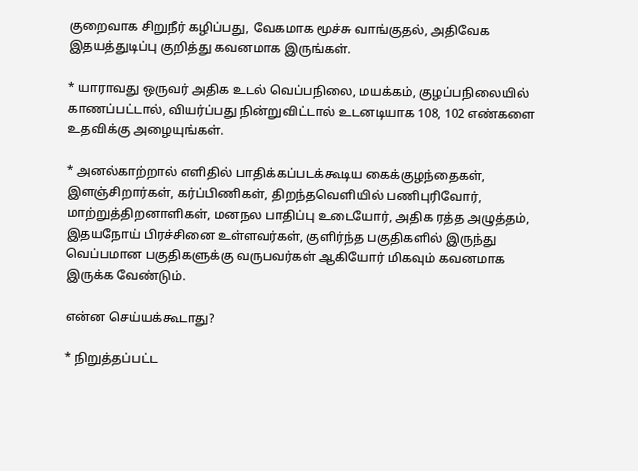குறைவாக சிறுநீர் கழிப்பது, வேகமாக மூச்சு வாங்குதல், அதிவேக இதயத்துடிப்பு குறித்து கவனமாக இருங்கள்.

* யாராவது ஒருவர் அதிக உடல் வெப்பநிலை, மயக்கம், குழப்பநிலையில் காணப்பட்டால், வியர்ப்பது நின்றுவிட்டால் உடனடியாக 108, 102 எண்களை உதவிக்கு அழையுங்கள்.

* அனல்காற்றால் எளிதில் பாதிக்கப்படக்கூடிய கைக்குழந்தைகள், இளஞ்சிறார்கள், கர்ப்பிணிகள், திறந்தவெளியில் பணிபுரிவோர், மாற்றுத்திறனாளிகள், மனநல பாதிப்பு உடையோர், அதிக ரத்த அழுத்தம், இதயநோய் பிரச்சினை உள்ளவர்கள், குளிர்ந்த பகுதிகளில் இருந்து வெப்பமான பகுதிகளுக்கு வருபவர்கள் ஆகியோர் மிகவும் கவனமாக இருக்க வேண்டும்.

என்ன செய்யக்கூடாது?

* நிறுத்தப்பட்ட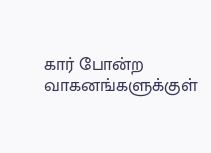கார் போன்ற வாகனங்களுக்குள்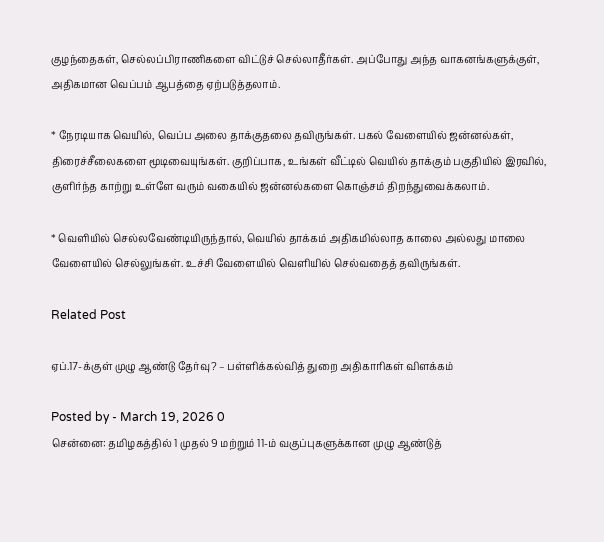குழந்தைகள், செல்லப்பிராணிகளை விட்டுச் செல்லாதீர்கள். அப்போது அந்த வாகனங்களுக்குள், அதிகமான வெப்பம் ஆபத்தை ஏற்படுத்தலாம்.

* நேரடியாக வெயில், வெப்ப அலை தாக்குதலை தவிருங்கள். பகல் வேளையில் ஜன்னல்கள், திரைச்சீலைகளை மூடிவையுங்கள். குறிப்பாக, உங்கள் வீட்டில் வெயில் தாக்கும் பகுதியில் இரவில், குளிர்ந்த காற்று உள்ளே வரும் வகையில் ஜன்னல்களை கொஞ்சம் திறந்துவைக்கலாம்.

* வெளியில் செல்லவேண்டியிருந்தால், வெயில் தாக்கம் அதிகமில்லாத காலை அல்லது மாலை வேளையில் செல்லுங்கள். உச்சி வேளையில் வெளியில் செல்வதைத் தவிருங்கள்.

Related Post

ஏப்.17-க்குள் முழு ஆண்டு தேர்வு? – பள்ளிக்கல்வித் துறை அதிகாரிகள் விளக்கம்

Posted by - March 19, 2026 0
சென்னை: தமிழகத்தில் 1 முதல் 9 மற்றும் 11-ம் வகுப்புகளுக்கான முழு ஆண்டுத்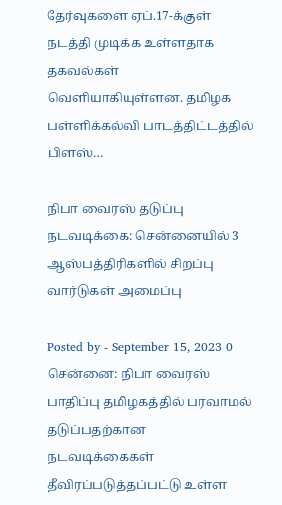தேர்வுகளை ஏப்.17-க்குள் நடத்தி முடிக்க உள்ளதாக தகவல்கள் வெளியாகியுள்ளன. தமிழக பள்ளிக்கல்வி பாடத்திட்டத்தில் பிளஸ்…

நிபா வைரஸ் தடுப்பு நடவடிக்கை: சென்னையில் 3 ஆஸ்பத்திரிகளில் சிறப்பு வார்டுகள் அமைப்பு

Posted by - September 15, 2023 0
சென்னை: நிபா வைரஸ் பாதிப்பு தமிழகத்தில் பரவாமல் தடுப்பதற்கான நடவடிக்கைகள் தீவிரப்படுத்தப்பட்டு உள்ள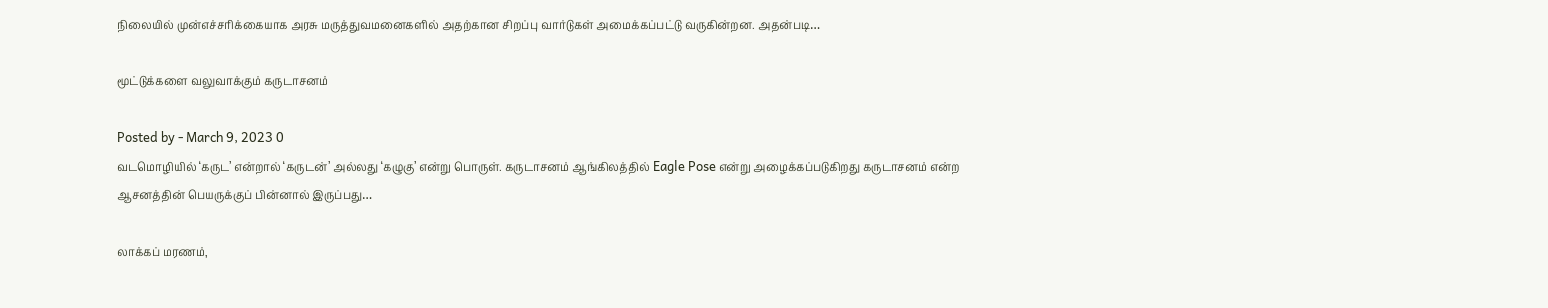நிலையில் முன்எச்சரிக்கையாக அரசு மருத்துவமனைகளில் அதற்கான சிறப்பு வார்டுகள் அமைக்கப்பட்டு வருகின்றன. அதன்படி…

மூட்டுக்களை வலுவாக்கும் கருடாசனம்

Posted by - March 9, 2023 0
வடமொழியில் ‘கருட’ என்றால் ‘கருடன்’ அல்லது ‘கழுகு’ என்று பொருள். கருடாசனம் ஆங்கிலத்தில் Eagle Pose என்று அழைக்கப்படுகிறது கருடாசனம் என்ற ஆசனத்தின் பெயருக்குப் பின்னால் இருப்பது…

லாக்கப் மரணம்,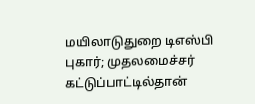மயிலாடுதுறை டிஎஸ்பி புகார்; முதலமைச்சர் கட்டுப்பாட்டில்தான்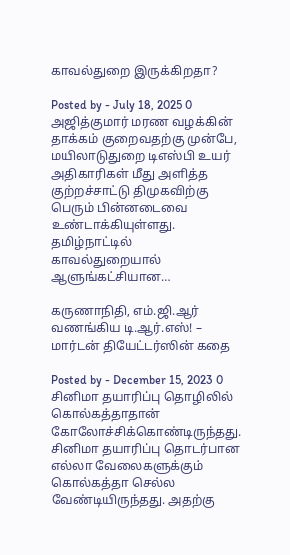காவல்துறை இருக்கிறதா?

Posted by - July 18, 2025 0
அஜித்குமார் மரண வழக்கின் தாக்கம் குறைவதற்கு முன்பே, மயிலாடுதுறை டிஎஸ்பி உயர் அதிகாரிகள் மீது அளித்த குற்றச்சாட்டு திமுகவிற்கு பெரும் பின்னடைவை உண்டாக்கியுள்ளது. தமிழ்நாட்டில் காவல்துறையால் ஆளுங்கட்சியான…

கருணாநிதி, எம்.ஜி.ஆர் வணங்கிய டி.ஆர்.எஸ்! – மார்டன் தியேட்டர்ஸின் கதை

Posted by - December 15, 2023 0
சினிமா தயாரிப்பு தொழிலில் கொல்கத்தாதான் கோலோச்சிக்கொண்டிருந்தது. சினிமா தயாரிப்பு தொடர்பான எல்லா வேலைகளுக்கும் கொல்கத்தா செல்ல வேண்டியிருந்தது. அதற்கு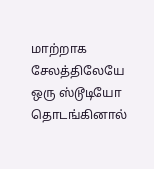மாற்றாக சேலத்திலேயே ஒரு ஸ்டூடியோ தொடங்கினால்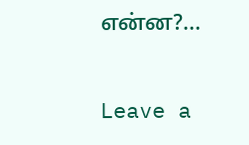என்ன?…

Leave a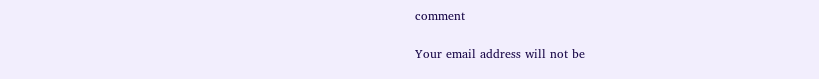comment

Your email address will not be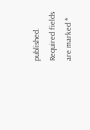published. Required fields are marked *